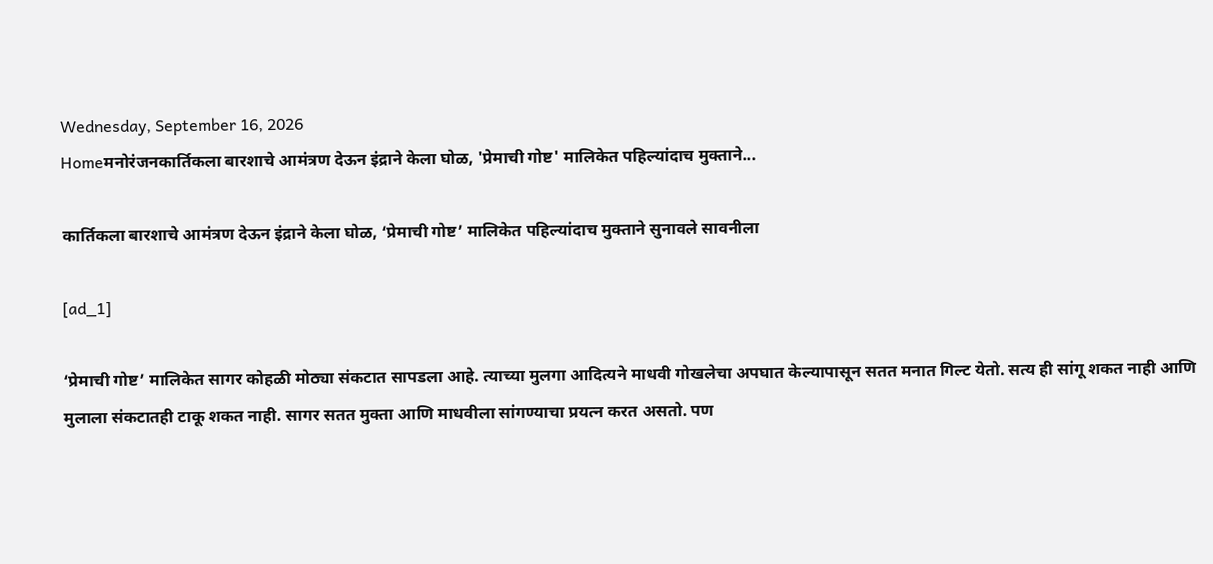Wednesday, September 16, 2026
Homeमनोरंजनकार्तिकला बारशाचे आमंत्रण देऊन इंद्राने केला घोळ, 'प्रेमाची गोष्ट' मालिकेत पहिल्यांदाच मुक्ताने...

कार्तिकला बारशाचे आमंत्रण देऊन इंद्राने केला घोळ, ‘प्रेमाची गोष्ट’ मालिकेत पहिल्यांदाच मुक्ताने सुनावले सावनीला

[ad_1]

‘प्रेमाची गोष्ट’ मालिकेत सागर कोहळी मोठ्या संकटात सापडला आहे. त्याच्या मुलगा आदित्यने माधवी गोखलेचा अपघात केल्यापासून सतत मनात गिल्ट येतो. सत्य ही सांगू शकत नाही आणि मुलाला संकटातही टाकू शकत नाही. सागर सतत मुक्ता आणि माधवीला सांगण्याचा प्रयत्न करत असतो. पण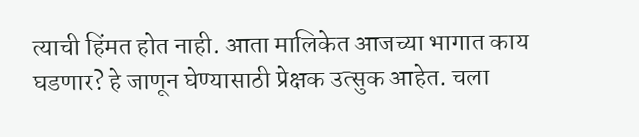त्याची हिंमत होत नाही. आता मालिकेत आजच्या भागात काय घडणार? हे जाणून घेण्यासाठी प्रेक्षक उत्सुक आहेत. चला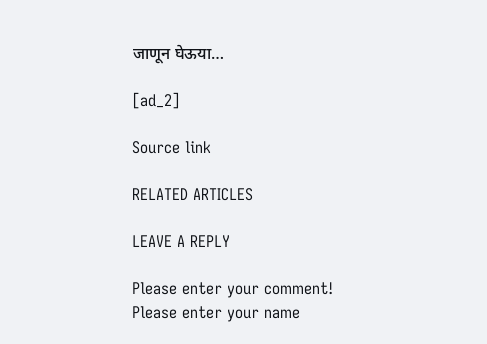जाणून घेऊया…

[ad_2]

Source link

RELATED ARTICLES

LEAVE A REPLY

Please enter your comment!
Please enter your name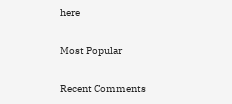here

Most Popular

Recent Comments